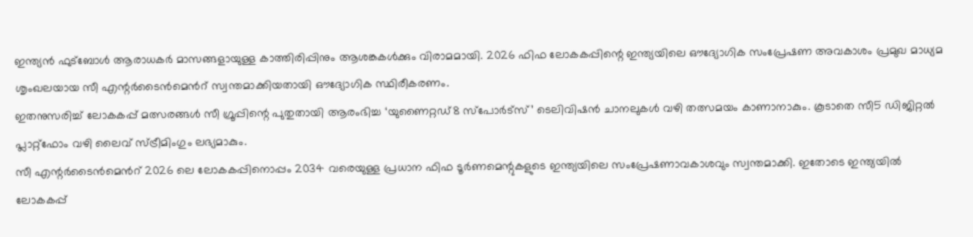ഇന്ത്യൻ ഫുട്ബോൾ ആരാധകർ മാസങ്ങളായുള്ള കാത്തിരിപ്പിനും ആശങ്കകൾക്കും വിരാമമായി. 2026 ഫിഫ ലോകകപ്പിന്റെ ഇന്ത്യയിലെ ഔദ്യോഗിക സംപ്രേഷണ അവകാശം പ്രമുഖ മാധ്യമ ശൃംഖലയായ സീ എന്റർടൈൻമെൻറ് സ്വന്തമാക്കിയതായി ഔദ്യോഗിക സ്ഥിരീകരണം.
ഇതനുസരിച്ച് ലോകകപ്പ് മത്സരങ്ങൾ സീ ഗ്രൂപ്പിന്റെ പുതുതായി ആരംഭിച്ച ‘യുണൈറ്റഡ്8 സ്പോർട്സ്’ ടെലിവിഷൻ ചാനലുകൾ വഴി തത്സമയം കാണാനാകും. കൂടാതെ സീ5 ഡിജിറ്റൽ പ്ലാറ്റ്ഫോം വഴി ലൈവ് സ്ട്രീമിംഗും ലഭ്യമാകും.
സീ എന്റർടൈൻമെൻറ് 2026 ലെ ലോകകപ്പിനൊപ്പം 2034 വരെയുള്ള പ്രധാന ഫിഫ ടൂർണമെന്റുകളുടെ ഇന്ത്യയിലെ സംപ്രേഷണാവകാശവും സ്വന്തമാക്കി. ഇതോടെ ഇന്ത്യയിൽ ലോകകപ്പ്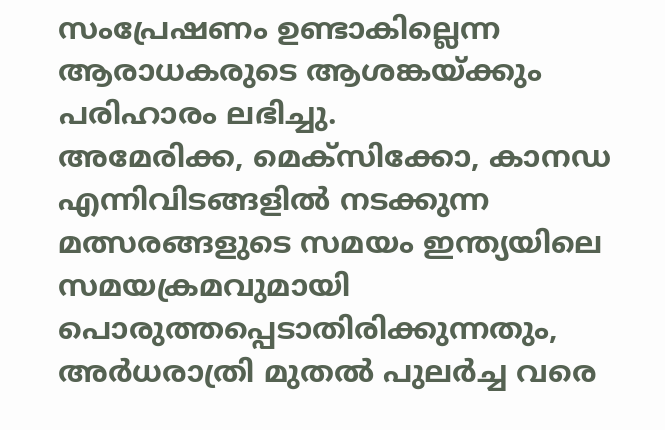സംപ്രേഷണം ഉണ്ടാകില്ലെന്ന ആരാധകരുടെ ആശങ്കയ്ക്കും പരിഹാരം ലഭിച്ചു.
അമേരിക്ക, മെക്സിക്കോ, കാനഡ എന്നിവിടങ്ങളിൽ നടക്കുന്ന മത്സരങ്ങളുടെ സമയം ഇന്ത്യയിലെ സമയക്രമവുമായി പൊരുത്തപ്പെടാതിരിക്കുന്നതും, അർധരാത്രി മുതൽ പുലർച്ച വരെ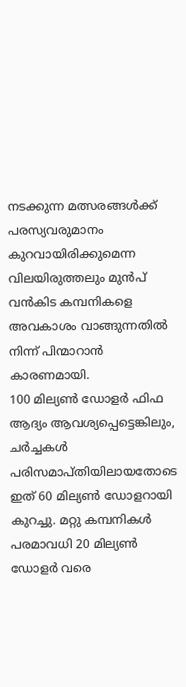നടക്കുന്ന മത്സരങ്ങൾക്ക് പരസ്യവരുമാനം കുറവായിരിക്കുമെന്ന വിലയിരുത്തലും മുൻപ് വൻകിട കമ്പനികളെ അവകാശം വാങ്ങുന്നതിൽ നിന്ന് പിന്മാറാൻ കാരണമായി.
100 മില്യൺ ഡോളർ ഫിഫ ആദ്യം ആവശ്യപ്പെട്ടെങ്കിലും, ചർച്ചകൾ പരിസമാപ്തിയിലായതോടെ ഇത് 60 മില്യൺ ഡോളറായി കുറച്ചു. മറ്റു കമ്പനികൾ പരമാവധി 20 മില്യൺ ഡോളർ വരെ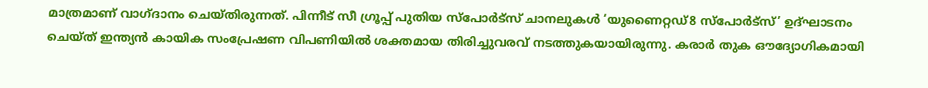മാത്രമാണ് വാഗ്ദാനം ചെയ്തിരുന്നത്. പിന്നീട് സീ ഗ്രൂപ്പ് പുതിയ സ്പോർട്സ് ചാനലുകൾ ‘യുണൈറ്റഡ്8 സ്പോർട്സ്’ ഉദ്ഘാടനം ചെയ്ത് ഇന്ത്യൻ കായിക സംപ്രേഷണ വിപണിയിൽ ശക്തമായ തിരിച്ചുവരവ് നടത്തുകയായിരുന്നു. കരാർ തുക ഔദ്യോഗികമായി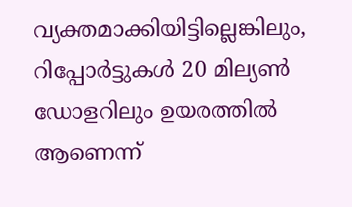വ്യക്തമാക്കിയിട്ടില്ലെങ്കിലും, റിപ്പോർട്ടുകൾ 20 മില്യൺ ഡോളറിലും ഉയരത്തിൽ ആണെന്ന്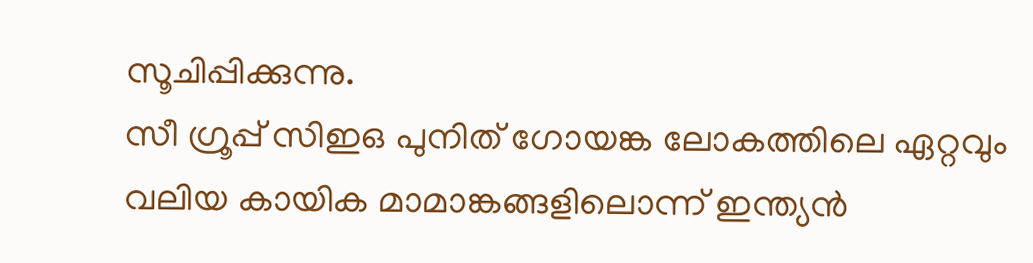സൂചിപ്പിക്കുന്നു.
സീ ഗ്രൂപ്പ് സിഇഒ പുനിത് ഗോയങ്ക ലോകത്തിലെ ഏറ്റവും വലിയ കായിക മാമാങ്കങ്ങളിലൊന്ന് ഇന്ത്യൻ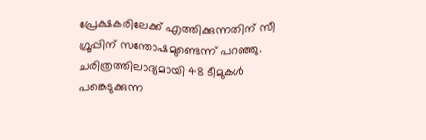പ്രേക്ഷകരിലേക്ക് എത്തിക്കുന്നതിന് സീ ഗ്രൂപ്പിന് സന്തോഷമുണ്ടെന്ന് പറഞ്ഞു. ചരിത്രത്തിലാദ്യമായി 48 ടീമുകൾ പങ്കെടുക്കുന്ന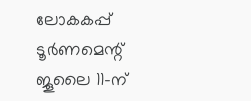ലോകകപ്പ് ടൂർണമെന്റ് ജൂലൈ 11-ന്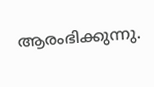ആരംഭിക്കുന്നു.